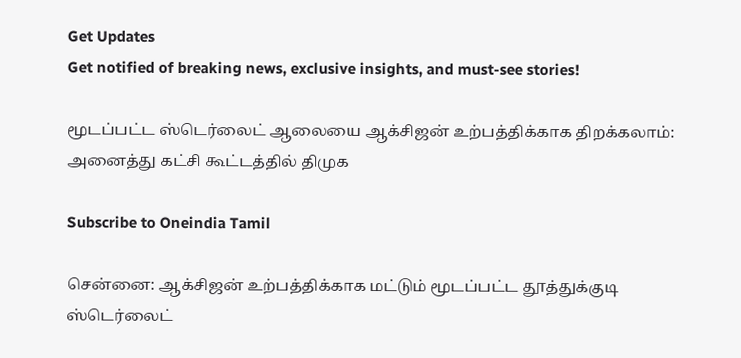Get Updates
Get notified of breaking news, exclusive insights, and must-see stories!

மூடப்பட்ட ஸ்டெர்லைட் ஆலையை ஆக்சிஜன் உற்பத்திக்காக திறக்கலாம்: அனைத்து கட்சி கூட்டத்தில் திமுக

Subscribe to Oneindia Tamil

சென்னை: ஆக்சிஜன் உற்பத்திக்காக மட்டும் மூடப்பட்ட தூத்துக்குடி ஸ்டெர்லைட்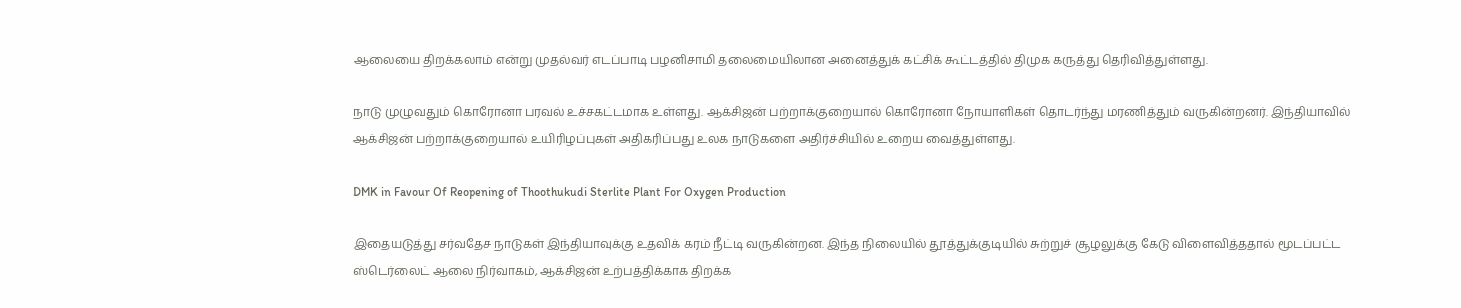ஆலையை திறக்கலாம் என்று முதல்வர் எடப்பாடி பழனிசாமி தலைமையிலான அனைத்துக் கட்சிக் கூட்டத்தில் திமுக கருத்து தெரிவித்துள்ளது.

நாடு முழுவதும் கொரோனா பரவல் உச்சகட்டமாக உள்ளது. ஆக்சிஜன் பற்றாக்குறையால் கொரோனா நோயாளிகள் தொடர்ந்து மரணித்தும் வருகின்றனர். இந்தியாவில் ஆக்சிஜன் பற்றாக்குறையால் உயிரிழப்புகள் அதிகரிப்பது உலக நாடுகளை அதிர்ச்சியில் உறைய வைத்துள்ளது.

DMK in Favour Of Reopening of Thoothukudi Sterlite Plant For Oxygen Production

இதையடுத்து சர்வதேச நாடுகள் இந்தியாவுக்கு உதவிக் கரம் நீட்டி வருகின்றன. இந்த நிலையில் தூத்துக்குடியில் சுற்றுச் சூழலுக்கு கேடு விளைவித்ததால் மூடப்பட்ட ஸ்டெர்லைட் ஆலை நிர்வாகம், ஆக்சிஜன் உற்பத்திக்காக திறக்க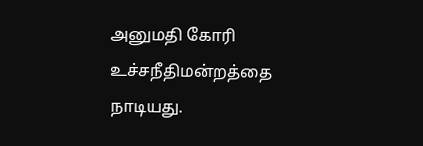அனுமதி கோரி உச்சநீதிமன்றத்தை நாடியது.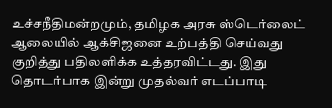உச்சநீதிமன்றமும், தமிழக அரசு ஸ்டெர்லைட் ஆலையில் ஆக்சிஜனை உற்பத்தி செய்வது குறித்து பதிலளிக்க உத்தரவிட்டது. இது தொடர்பாக இன்று முதல்வர் எடப்பாடி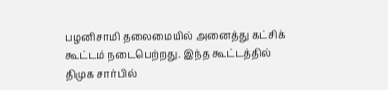பழனிசாமி தலைமையில் அனைத்து கட்சிக் கூட்டம் நடைபெற்றது. இந்த கூட்டத்தில் திமுக சார்பில்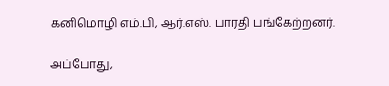கனிமொழி எம்.பி, ஆர்.எஸ். பாரதி பங்கேற்றனர்.

அப்போது,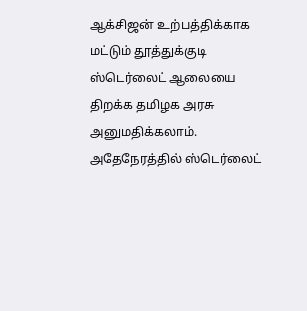ஆக்சிஜன் உற்பத்திக்காக மட்டும் தூத்துக்குடி ஸ்டெர்லைட் ஆலையை திறக்க தமிழக அரசு அனுமதிக்கலாம். அதேநேரத்தில் ஸ்டெர்லைட்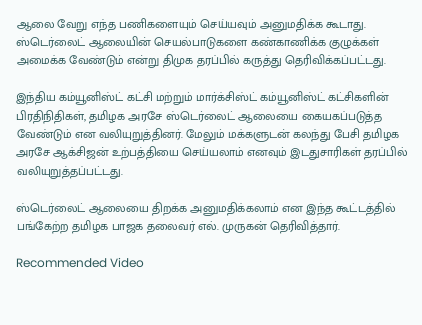ஆலை வேறு எந்த பணிகளையும் செய்யவும் அனுமதிக்க கூடாது. ஸ்டெர்லைட் ஆலையின் செயல்பாடுகளை கண்காணிக்க குழுக்கள் அமைக்க வேண்டும் என்று திமுக தரப்பில் கருத்து தெரிவிக்கப்பட்டது.

இந்திய கம்யூனிஸ்ட் கட்சி மற்றும் மார்க்சிஸ்ட் கம்யூனிஸ்ட் கட்சிகளின் பிரதிநிதிகள், தமிழக அரசே ஸ்டெர்லைட் ஆலையை கையகப்படுத்த வேண்டும் என வலியுறுத்தினர். மேலும் மக்களுடன் கலந்து பேசி தமிழக அரசே ஆக்சிஜன் உற்பத்தியை செய்யலாம் எனவும் இடதுசாரிகள் தரப்பில் வலியுறுத்தப்பட்டது.

ஸ்டெர்லைட் ஆலையை திறக்க அனுமதிக்கலாம் என இந்த கூட்டத்தில் பங்கேற்ற தமிழக பாஜக தலைவர் எல். முருகன் தெரிவித்தார்.

Recommended Video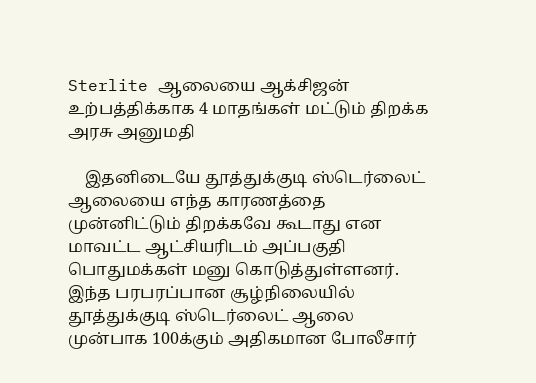Sterlite ஆலையை ஆக்சிஜன் உற்பத்திக்காக 4 மாதங்கள் மட்டும் திறக்க அரசு அனுமதி

    இதனிடையே தூத்துக்குடி ஸ்டெர்லைட் ஆலையை எந்த காரணத்தை முன்னிட்டும் திறக்கவே கூடாது என மாவட்ட ஆட்சியரிடம் அப்பகுதி பொதுமக்கள் மனு கொடுத்துள்ளனர். இந்த பரபரப்பான சூழ்நிலையில் தூத்துக்குடி ஸ்டெர்லைட் ஆலை முன்பாக 100க்கும் அதிகமான போலீசார்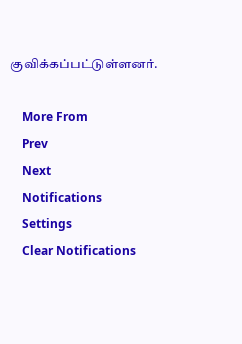குவிக்கப்பட்டுள்ளனர்.

    More From
    Prev
    Next
    Notifications
    Settings
    Clear Notifications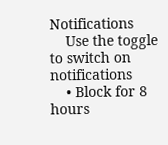Notifications
    Use the toggle to switch on notifications
    • Block for 8 hours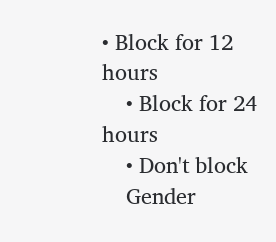• Block for 12 hours
    • Block for 24 hours
    • Don't block
    Gender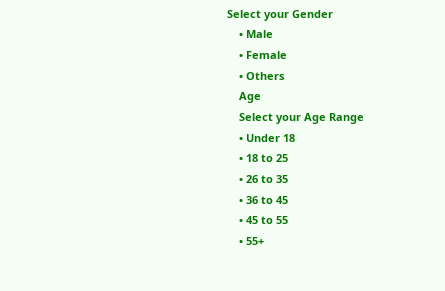Select your Gender
    • Male
    • Female
    • Others
    Age
    Select your Age Range
    • Under 18
    • 18 to 25
    • 26 to 35
    • 36 to 45
    • 45 to 55
    • 55+